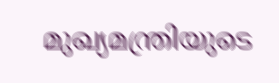മുഖ്യമന്ത്രിയുടെ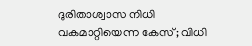ദുരിതാശ്വാസ നിധി വകമാറ്റിയെന്ന കേസ്; വിധി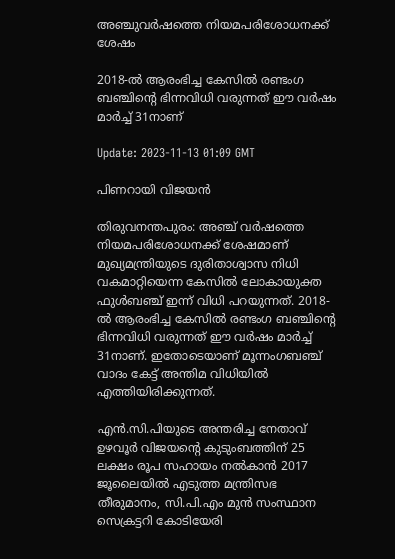അഞ്ചുവര്‍ഷത്തെ നിയമപരിശോധനക്ക് ശേഷം

2018-ല്‍ ആരംഭിച്ച കേസില്‍ രണ്ടംഗ ബഞ്ചിന്‍റെ ഭിന്നവിധി വരുന്നത് ഈ വർഷം മാർച്ച് 31നാണ്

Update: 2023-11-13 01:09 GMT

പിണറായി വിജയന്‍

തിരുവനന്തപുരം: അഞ്ച് വർഷത്തെ നിയമപരിശോധനക്ക് ശേഷമാണ് മുഖ്യമന്ത്രിയുടെ ദുരിതാശ്വാസ നിധി വകമാറ്റിയെന്ന കേസില്‍ ലോകായുക്ത ഫുള്‍ബഞ്ച് ഇന്ന് വിധി പറയുന്നത്. 2018-ല്‍ ആരംഭിച്ച കേസില്‍ രണ്ടംഗ ബഞ്ചിന്‍റെ ഭിന്നവിധി വരുന്നത് ഈ വർഷം മാർച്ച് 31നാണ്. ഇതോടെയാണ് മൂന്നംഗബഞ്ച് വാദം കേട്ട് അന്തിമ വിധിയില്‍ എത്തിയിരിക്കുന്നത്.

എന്‍.സി.പിയുടെ അന്തരിച്ച നേതാവ് ഉഴവൂർ വിജയന്‍റെ കുടുംബത്തിന് 25 ലക്ഷം രൂപ സഹായം നൽകാന്‍ 2017 ജൂലൈയില്‍ എടുത്ത മന്ത്രിസഭ തീരുമാനം, സി.പി.എം മുന്‍ സംസ്ഥാന സെക്രട്ടറി കോടിയേരി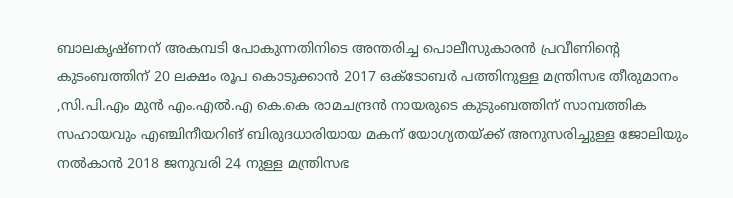ബാലകൃഷ്ണന് അകമ്പടി പോകുന്നതിനിടെ അന്തരിച്ച പൊലീസുകാരൻ പ്രവീണിന്‍റെ കുടംബത്തിന് 20 ലക്ഷം രൂപ കൊടുക്കാൻ 2017 ഒക്ടോബർ പത്തിനുള്ള മന്ത്രിസഭ തീരുമാനം ,സി.പി.എം മുന്‍ എം.എൽ.എ കെ.കെ രാമചന്ദ്രൻ നായരുടെ കുടുംബത്തിന് സാമ്പത്തിക സഹായവും എഞ്ചിനീയറിങ് ബിരുദധാരിയായ മകന് യോഗ്യതയ്ക്ക് അനുസരിച്ചുള്ള ജോലിയും നൽകാൻ 2018 ജനുവരി 24 നുള്ള മന്ത്രിസഭ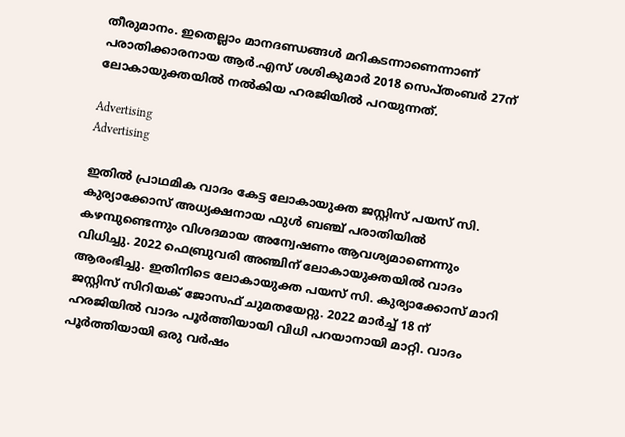തീരുമാനം. ഇതെല്ലാം മാനദണ്ഡങ്ങള്‍ മറികടന്നാണെന്നാണ് പരാതിക്കാരനായ ആർ.എസ് ശശികുമാർ 2018 സെപ്തംബർ 27ന് ലോകായുക്തയില്‍ നല്‍കിയ ഹരജിയില്‍ പറയുന്നത്.

Advertising
Advertising

ഇതില്‍ പ്രാഥമിക വാദം കേട്ട ലോകായുക്ത ജസ്റ്റിസ് പയസ് സി. കുര്യാക്കോസ് അധ്യക്ഷനായ ഫുൾ ബഞ്ച് പരാതിയിൽ കഴമ്പുണ്ടെന്നും വിശദമായ അന്വേഷണം ആവശ്യമാണെന്നും വിധിച്ചു. 2022 ഫെബ്രുവരി അഞ്ചിന് ലോകായുക്തയില്‍ വാദം ആരംഭിച്ചു. ഇതിനിടെ ലോകായുക്ത പയസ് സി. കുര്യാക്കോസ് മാറി ജസ്റ്റിസ് സിറിയക് ജോസഫ് ചുമതയേറ്റു. 2022 മാർച്ച് 18 ന് ഹരജിയില്‍ വാദം പൂർത്തിയായി വിധി പറയാനായി മാറ്റി. വാദം പൂർത്തിയായി ഒരു വർഷം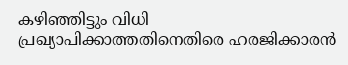കഴിഞ്ഞിട്ടും വിധി പ്രഖ്യാപിക്കാത്തതിനെതിരെ ഹരജിക്കാരൻ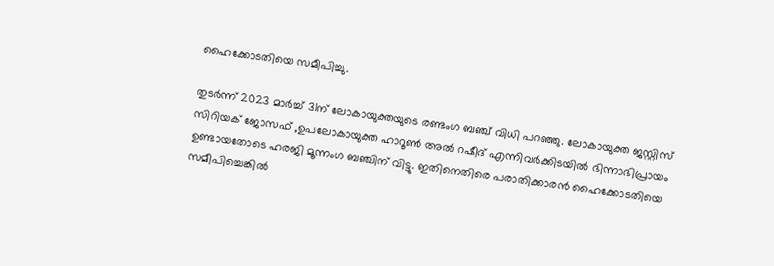ഹൈക്കോടതിയെ സമീപിച്ചു.

തുടർന്ന് 2023 മാർച്ച് 31ന് ലോകായുക്തയുടെ രണ്ടംഗ ബഞ്ച് വിധി പറഞ്ഞു. ലോകായുക്ത ജസ്റ്റിസ് സിറിയക് ജോസഫ് ,ഉപലോകായുക്ത ഹാറൂണ്‍ അല്‍ റഷീദ് എന്നിവർക്കിടയില്‍ ഭിന്നാഭിപ്രായം ഉണ്ടായതോടെ ഹരജി മൂന്നംഗ ബഞ്ചിന് വിട്ടു. ഇതിനെതിരെ പരാതിക്കാരന്‍ ഹൈക്കോടതിയെ സമീപിച്ചെങ്കില്‍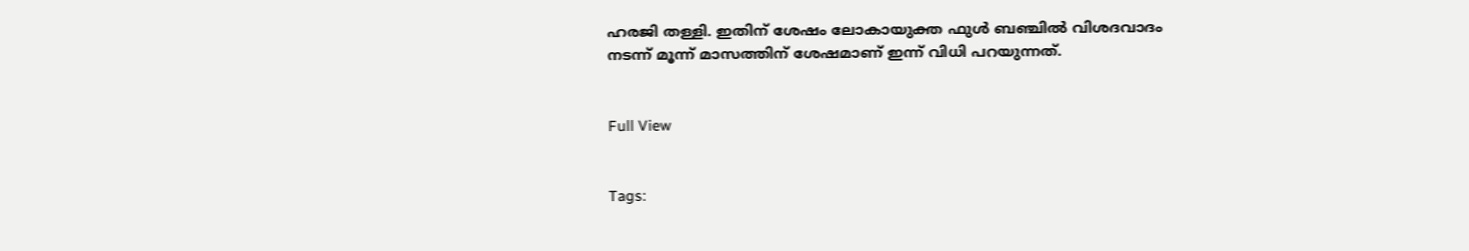ഹരജി തള്ളി. ഇതിന് ശേഷം ലോകായുക്ത ഫുള്‍ ബഞ്ചില്‍ വിശദവാദം നടന്ന് മൂന്ന് മാസത്തിന് ശേഷമാണ് ഇന്ന് വിധി പറയുന്നത്.


Full View


Tags: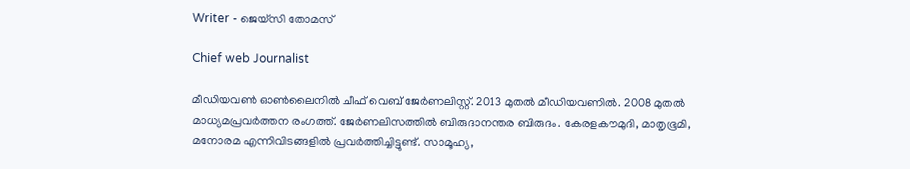Writer - ജെയ്സി തോമസ്

Chief web Journalist

മീഡിയവൺ ഓൺലൈനിൽ ചീഫ് വെബ് ജേർണലിസ്റ്റ്. 2013 മുതൽ മീഡിയവണിൽ. 2008 മുതൽ മാധ്യമപ്രവർത്തന രംഗത്ത്. ജേർണലിസത്തിൽ ബിരുദാനന്തര ബിരുദം. കേരളകൗമുദി, മാതൃഭൂമി, മനോരമ എന്നിവിടങ്ങളിൽ പ്രവർത്തിച്ചിട്ടുണ്ട്. സാമൂഹ്യ,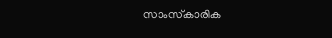സാംസ്‌കാരിക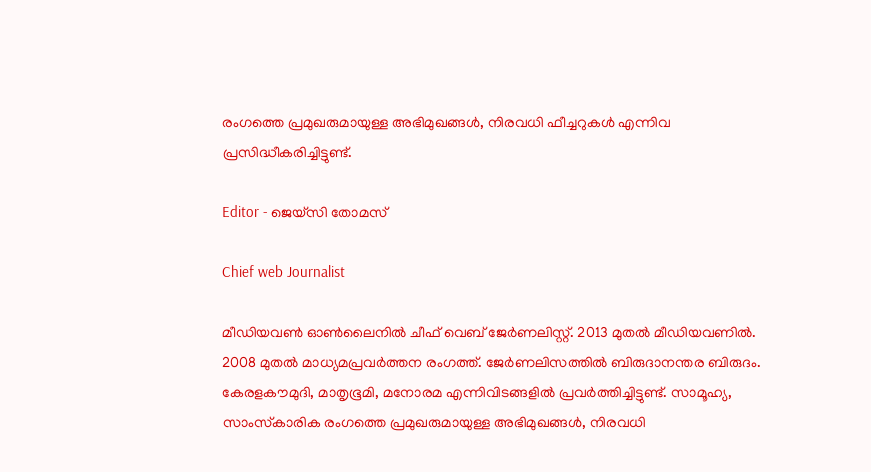രംഗത്തെ പ്രമുഖരുമായുള്ള അഭിമുഖങ്ങൾ, നിരവധി ഫീച്ചറുകൾ എന്നിവ പ്രസിദ്ധീകരിച്ചിട്ടുണ്ട്.

Editor - ജെയ്സി തോമസ്

Chief web Journalist

മീഡിയവൺ ഓൺലൈനിൽ ചീഫ് വെബ് ജേർണലിസ്റ്റ്. 2013 മുതൽ മീഡിയവണിൽ. 2008 മുതൽ മാധ്യമപ്രവർത്തന രംഗത്ത്. ജേർണലിസത്തിൽ ബിരുദാനന്തര ബിരുദം. കേരളകൗമുദി, മാതൃഭൂമി, മനോരമ എന്നിവിടങ്ങളിൽ പ്രവർത്തിച്ചിട്ടുണ്ട്. സാമൂഹ്യ, സാംസ്‌കാരിക രംഗത്തെ പ്രമുഖരുമായുള്ള അഭിമുഖങ്ങൾ, നിരവധി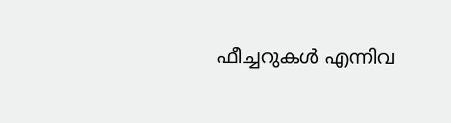ഫീച്ചറുകൾ എന്നിവ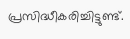പ്രസിദ്ധീകരിച്ചിട്ടുണ്ട്.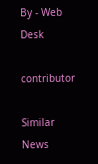By - Web Desk

contributor

Similar News